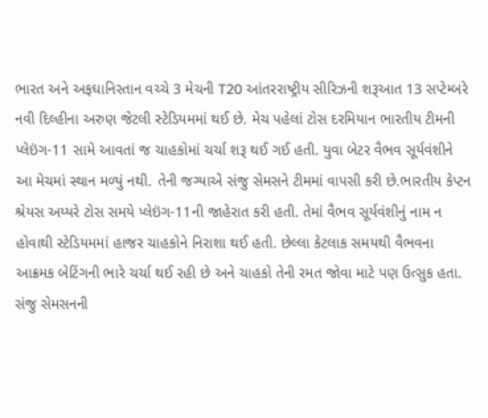ભારત અને અફઘાનિસ્તાન વચ્ચે 3 મેચની T20 આંતરરાષ્ટ્રીય સીરિઝની શરૂઆત 13 સપ્ટેમ્બરે નવી દિલ્હીના અરુણ જેટલી સ્ટેડિયમમાં થઈ છે. મેચ પહેલાં ટોસ દરમિયાન ભારતીય ટીમની પ્લેઇંગ-11 સામે આવતાં જ ચાહકોમાં ચર્ચા શરૂ થઈ ગઈ હતી. યુવા બેટર વૈભવ સૂર્યવંશીને આ મેચમાં સ્થાન મળ્યું નથી. તેની જગ્યાએ સંજુ સેમસને ટીમમાં વાપસી કરી છે.ભારતીય કેપ્ટન શ્રેયસ અય્યરે ટોસ સમયે પ્લેઇંગ-11ની જાહેરાત કરી હતી. તેમાં વૈભવ સૂર્યવંશીનું નામ ન હોવાથી સ્ટેડિયમમાં હાજર ચાહકોને નિરાશા થઈ હતી. છેલ્લા કેટલાક સમયથી વૈભવના આક્રમક બેટિંગની ભારે ચર્ચા થઈ રહી છે અને ચાહકો તેની રમત જોવા માટે પણ ઉત્સુક હતા.
સંજુ સેમસનની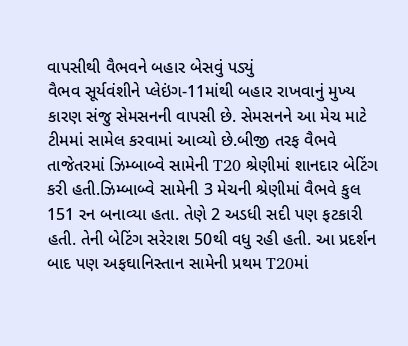વાપસીથી વૈભવને બહાર બેસવું પડ્યું
વૈભવ સૂર્યવંશીને પ્લેઇંગ-11માંથી બહાર રાખવાનું મુખ્ય કારણ સંજુ સેમસનની વાપસી છે. સેમસનને આ મેચ માટે ટીમમાં સામેલ કરવામાં આવ્યો છે.બીજી તરફ વૈભવે તાજેતરમાં ઝિમ્બાબ્વે સામેની T20 શ્રેણીમાં શાનદાર બેટિંગ કરી હતી.ઝિમ્બાબ્વે સામેની 3 મેચની શ્રેણીમાં વૈભવે કુલ 151 રન બનાવ્યા હતા. તેણે 2 અડધી સદી પણ ફટકારી હતી. તેની બેટિંગ સરેરાશ 50થી વધુ રહી હતી. આ પ્રદર્શન બાદ પણ અફઘાનિસ્તાન સામેની પ્રથમ T20માં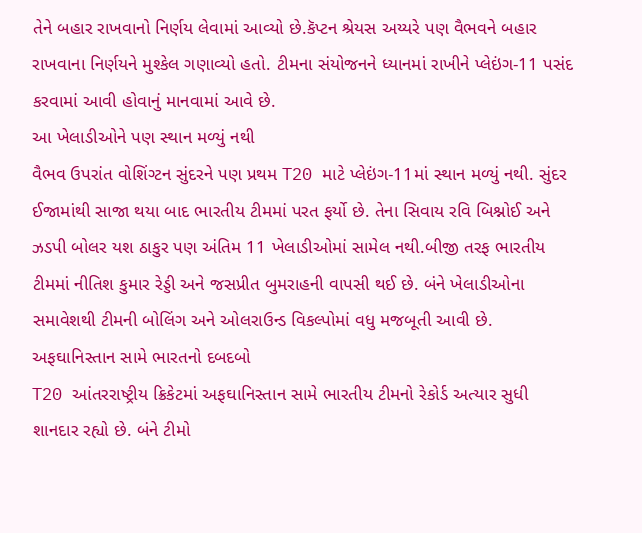તેને બહાર રાખવાનો નિર્ણય લેવામાં આવ્યો છે.કૅપ્ટન શ્રેયસ અય્યરે પણ વૈભવને બહાર રાખવાના નિર્ણયને મુશ્કેલ ગણાવ્યો હતો. ટીમના સંયોજનને ધ્યાનમાં રાખીને પ્લેઇંગ-11 પસંદ કરવામાં આવી હોવાનું માનવામાં આવે છે.
આ ખેલાડીઓને પણ સ્થાન મળ્યું નથી
વૈભવ ઉપરાંત વોશિંગ્ટન સુંદરને પણ પ્રથમ T20 માટે પ્લેઇંગ-11માં સ્થાન મળ્યું નથી. સુંદર ઈજામાંથી સાજા થયા બાદ ભારતીય ટીમમાં પરત ફર્યો છે. તેના સિવાય રવિ બિશ્નોઈ અને ઝડપી બોલર યશ ઠાકુર પણ અંતિમ 11 ખેલાડીઓમાં સામેલ નથી.બીજી તરફ ભારતીય ટીમમાં નીતિશ કુમાર રેડ્ડી અને જસપ્રીત બુમરાહની વાપસી થઈ છે. બંને ખેલાડીઓના સમાવેશથી ટીમની બોલિંગ અને ઓલરાઉન્ડ વિકલ્પોમાં વધુ મજબૂતી આવી છે.
અફઘાનિસ્તાન સામે ભારતનો દબદબો
T20 આંતરરાષ્ટ્રીય ક્રિકેટમાં અફઘાનિસ્તાન સામે ભારતીય ટીમનો રેકોર્ડ અત્યાર સુધી શાનદાર રહ્યો છે. બંને ટીમો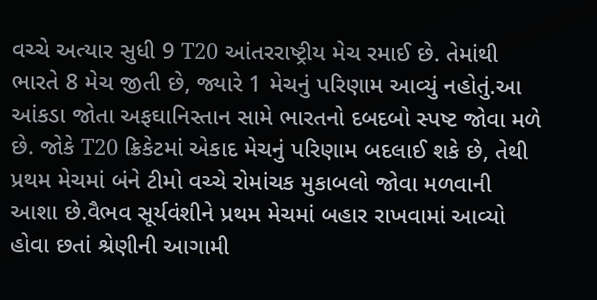વચ્ચે અત્યાર સુધી 9 T20 આંતરરાષ્ટ્રીય મેચ રમાઈ છે. તેમાંથી ભારતે 8 મેચ જીતી છે, જ્યારે 1 મેચનું પરિણામ આવ્યું નહોતું.આ આંકડા જોતા અફઘાનિસ્તાન સામે ભારતનો દબદબો સ્પષ્ટ જોવા મળે છે. જોકે T20 ક્રિકેટમાં એકાદ મેચનું પરિણામ બદલાઈ શકે છે, તેથી પ્રથમ મેચમાં બંને ટીમો વચ્ચે રોમાંચક મુકાબલો જોવા મળવાની આશા છે.વૈભવ સૂર્યવંશીને પ્રથમ મેચમાં બહાર રાખવામાં આવ્યો હોવા છતાં શ્રેણીની આગામી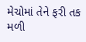મેચોમાં તેને ફરી તક મળી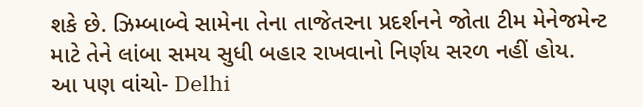શકે છે. ઝિમ્બાબ્વે સામેના તેના તાજેતરના પ્રદર્શનને જોતા ટીમ મેનેજમેન્ટ માટે તેને લાંબા સમય સુધી બહાર રાખવાનો નિર્ણય સરળ નહીં હોય.
આ પણ વાંચો- Delhi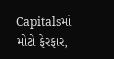Capitalsમાં મોટો ફેરફાર,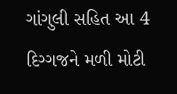ગાંગુલી સહિત આ 4 દિગ્ગજને મળી મોટી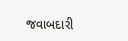જવાબદારી